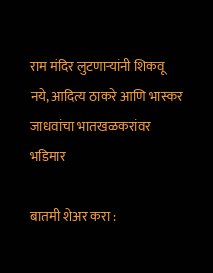राम मंदिर लुटणाऱ्यांनी शिकवू नये, आदित्य ठाकरे आणि भास्कर जाधवांचा भातखळकरांवर भडिमार

बातमी शेअर करा :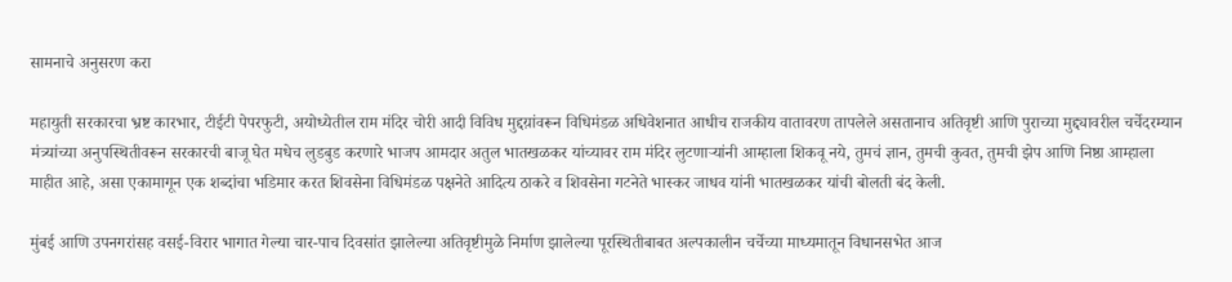सामनाचे अनुसरण करा

महायुती सरकारचा भ्रष्ट कारभार, टीईटी पेपरफुटी, अयोध्येतील राम मंदिर चोरी आदी विविध मुद्दय़ांवरून विधिमंडळ अधिवेशनात आधीच राजकीय वातावरण तापलेले असतानाच अतिवृष्टी आणि पुराच्या मुद्द्यावरील चर्चेदरम्यान मंत्र्यांच्या अनुपस्थितीवरून सरकारची बाजू घेत मधेच लुडबुड करणारे भाजप आमदार अतुल भातखळकर यांच्यावर राम मंदिर लुटणाऱ्यांनी आम्हाला शिकवू नये, तुमचं ज्ञान, तुमची कुवत, तुमची झेप आणि निष्ठा आम्हाला माहीत आहे, असा एकामागून एक शब्दांचा भडिमार करत शिवसेना विधिमंडळ पक्षनेते आदित्य ठाकरे व शिवसेना गटनेते भास्कर जाधव यांनी भातखळकर यांची बोलती बंद केली.

मुंबई आणि उपनगरांसह वसई-विरार भागात गेल्या चार-पाच दिवसांत झालेल्या अतिवृष्टीमुळे निर्माण झालेल्या पूरस्थितीबाबत अल्पकालीन चर्चेच्या माध्यमातून विधानसभेत आज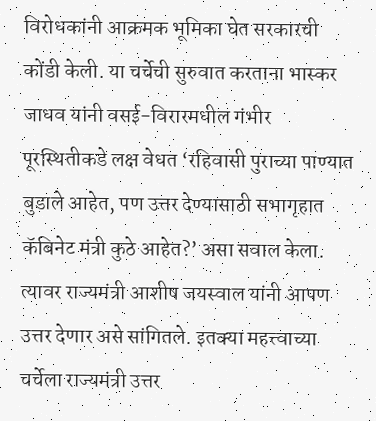विरोधकांनी आक्रमक भूमिका घेत सरकारची कोंडी केली. या चर्चेची सुरुवात करताना भास्कर जाधव यांनी वसई-विरारमधील गंभीर पूरस्थितीकडे लक्ष वेधत ‘रहिवासी पुराच्या पाण्यात बुडाले आहेत, पण उत्तर देण्यासाठी सभागृहात कॅबिनेट मंत्री कुठे आहेत?’ असा सवाल केला. त्यावर राज्यमंत्री आशीष जयस्वाल यांनी आपण उत्तर देणार असे सांगितले. इतक्या महत्त्वाच्या चर्चेला राज्यमंत्री उत्तर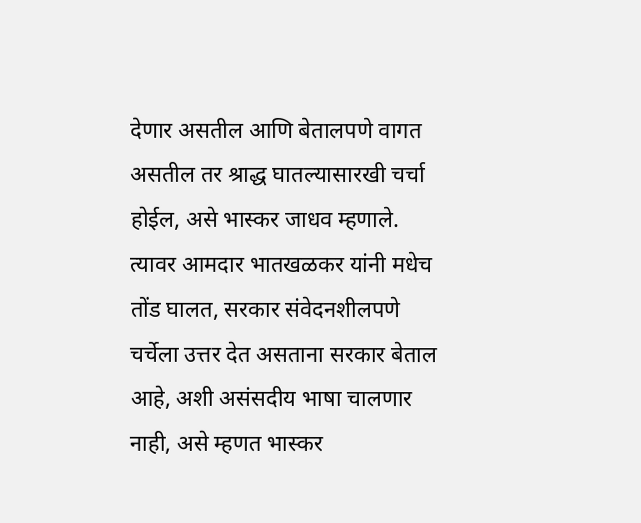देणार असतील आणि बेतालपणे वागत असतील तर श्राद्ध घातल्यासारखी चर्चा होईल, असे भास्कर जाधव म्हणाले. त्यावर आमदार भातखळकर यांनी मधेच तोंड घालत, सरकार संवेदनशीलपणे चर्चेला उत्तर देत असताना सरकार बेताल आहे, अशी असंसदीय भाषा चालणार नाही, असे म्हणत भास्कर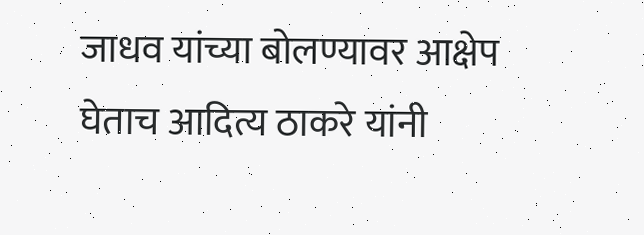जाधव यांच्या बोलण्यावर आक्षेप घेताच आदित्य ठाकरे यांनी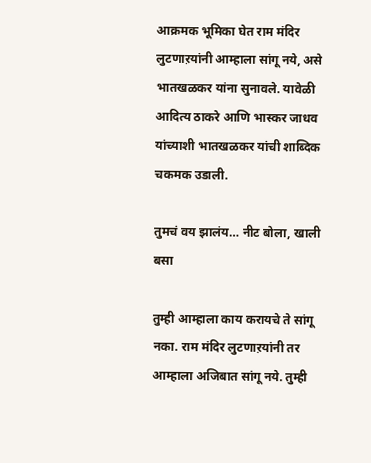आक्रमक भूमिका घेत राम मंदिर लुटणाऱयांनी आम्हाला सांगू नये, असे भातखळकर यांना सुनावले. यावेळी आदित्य ठाकरे आणि भास्कर जाधव यांच्याशी भातखळकर यांची शाब्दिक चकमक उडाली.

तुमचं वय झालंय… नीट बोला, खाली बसा

तुम्ही आम्हाला काय करायचे ते सांगू नका. राम मंदिर लुटणाऱयांनी तर आम्हाला अजिबात सांगू नये. तुम्ही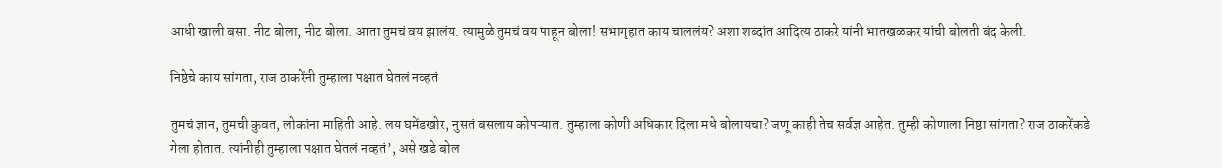आधी खाली बसा. नीट बोला, नीट बोला. आता तुमचं वय झालंय. त्यामुळे तुमचं वय पाहून बोला! सभागृहात काय चाललंय? अशा शब्दांत आदित्य ठाकरे यांनी भातखळकर यांची बोलती बंद केली.

निष्ठेचे काय सांगता, राज ठाकरेंनी तुम्हाला पक्षात घेतलं नव्हतं

तुमचं ज्ञान, तुमची कुवत, लोकांना माहिती आहे. लय घमेंडखोर, नुसतं बसलाय कोपऱ्यात. तुम्हाला कोणी अधिकार दिला मधे बोलायचा? जणू काही तेच सर्वज्ञ आहेत. तुम्ही कोणाला निष्ठा सांगता? राज ठाकरेंकडे गेला होतात. त्यांनीही तुम्हाला पक्षात घेतलं नव्हतं’, असे खडे बोल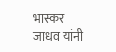भास्कर जाधव यांनी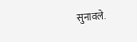सुनावले.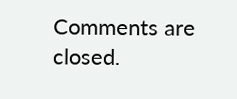Comments are closed.